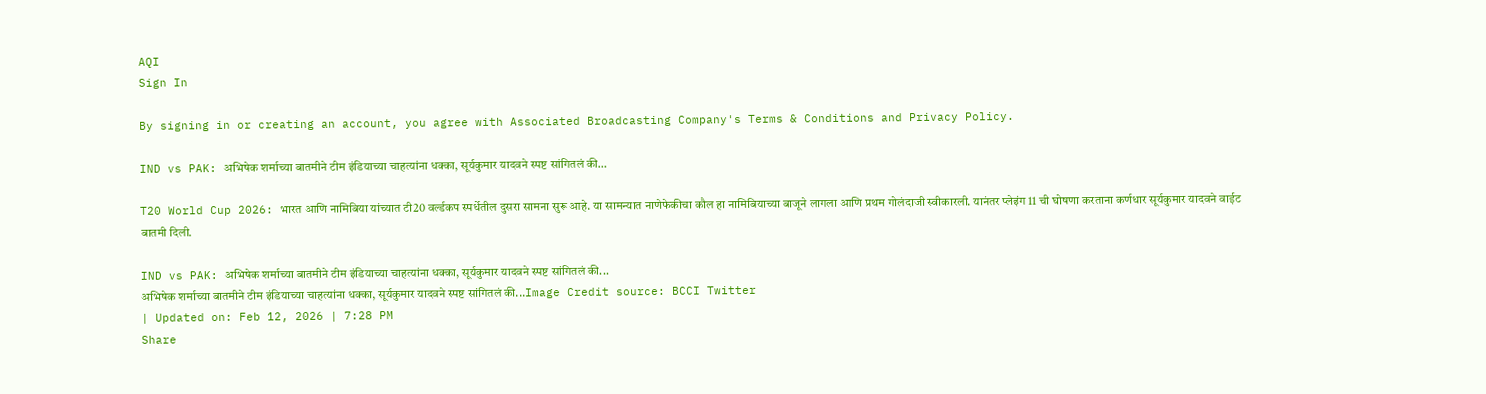AQI
Sign In

By signing in or creating an account, you agree with Associated Broadcasting Company's Terms & Conditions and Privacy Policy.

IND vs PAK: अभिषेक शर्माच्या बातमीने टीम इंडियाच्या चाहत्यांना धक्का, सूर्यकुमार यादवने स्पष्ट सांगितलं की…

T20 World Cup 2026: भारत आणि नामिबिया यांच्यात टी20 वर्ल्डकप स्पर्धेतील दुसरा सामना सुरू आहे. या सामन्यात नाणेफेकीचा कौल हा नामिबियाच्या बाजूने लागला आणि प्रथम गोलंदाजी स्वीकारली. यानंतर प्लेइंग 11 ची घोषणा करताना कर्णधार सूर्यकुमार यादवने वाईट बातमी दिली.

IND vs PAK: अभिषेक शर्माच्या बातमीने टीम इंडियाच्या चाहत्यांना धक्का, सूर्यकुमार यादवने स्पष्ट सांगितलं की...
अभिषेक शर्माच्या बातमीने टीम इंडियाच्या चाहत्यांना धक्का, सूर्यकुमार यादवने स्पष्ट सांगितलं की...Image Credit source: BCCI Twitter
| Updated on: Feb 12, 2026 | 7:28 PM
Share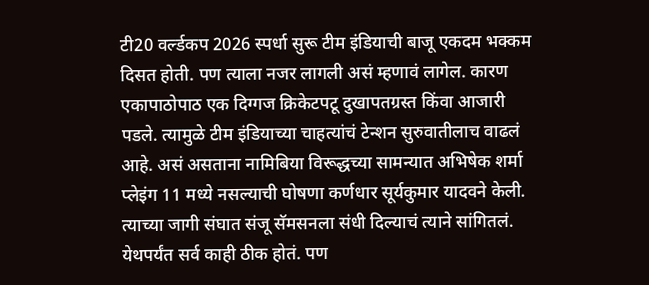टी20 वर्ल्डकप 2026 स्पर्धा सुरू टीम इंडियाची बाजू एकदम भक्कम दिसत होती. पण त्याला नजर लागली असं म्हणावं लागेल. कारण एकापाठोपाठ एक दिग्गज क्रिकेटपटू दुखापतग्रस्त किंवा आजारी पडले. त्यामुळे टीम इंडियाच्या चाहत्यांचं टेन्शन सुरुवातीलाच वाढलं आहे. असं असताना नामिबिया विरूद्धच्या सामन्यात अभिषेक शर्मा प्लेइंग 11 मध्ये नसल्याची घोषणा कर्णधार सूर्यकुमार यादवने केली. त्याच्या जागी संघात संजू सॅमसनला संधी दिल्याचं त्याने सांगितलं. येथपर्यंत सर्व काही ठीक होतं. पण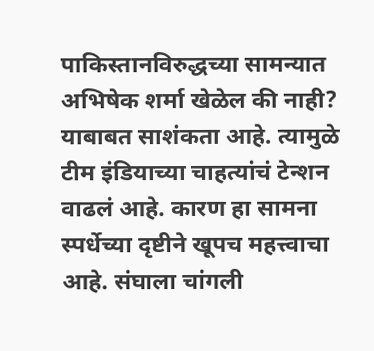पाकिस्तानविरुद्धच्या सामन्यात अभिषेक शर्मा खेळेल की नाही? याबाबत साशंकता आहे. त्यामुळे टीम इंडियाच्या चाहत्यांचं टेन्शन वाढलं आहे. कारण हा सामना स्पर्धेच्या दृष्टीने खूपच महत्त्वाचा आहे. संघाला चांगली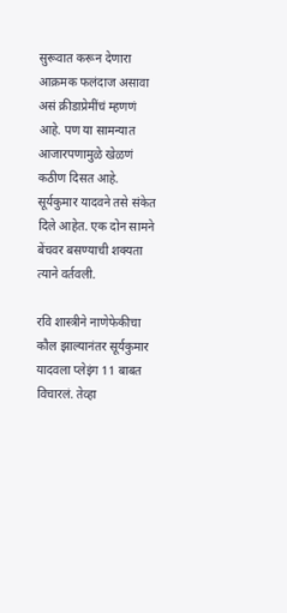सुरूवात करून देणारा आक्रमक फलंदाज असावा असं क्रीडाप्रेमींचं म्हणणं आहे. पण या सामन्यात आजारपणामुळे खेळणं कठीण दिसत आहे. सूर्यकुमार यादवने तसे संकेत दिले आहेत. एक दोन सामने बेंचवर बसण्याची शक्यता त्याने वर्तवली.

रवि शास्त्रीने नाणेफेकीचा कौल झाल्यानंतर सूर्यकुमार यादवला प्लेइंग 11 बाबत विचारलं. तेव्हा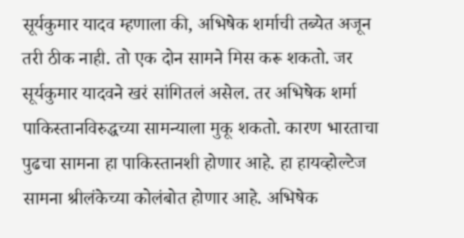सूर्यकुमार यादव म्हणाला की, अभिषेक शर्माची तब्येत अजून तरी ठीक नाही. तो एक दोन सामने मिस करू शकतो. जर सूर्यकुमार यादवने खरं सांगितलं असेल. तर अभिषेक शर्मा पाकिस्तानविरुद्धच्या सामन्याला मुकू शकतो. कारण भारताचा पुढचा सामना हा पाकिस्तानशी होणार आहे. हा हायव्होल्टेज सामना श्रीलंकेच्या कोलंबोत होणार आहे. अभिषेक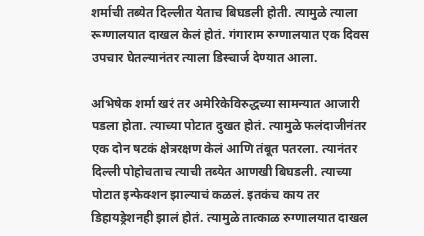शर्माची तब्येत दिल्लीत येताच बिघडली होती. त्यामुळे त्याला रूग्णालयात दाखल केलं होतं. गंगाराम रुग्णालयात एक दिवस उपचार घेतल्यानंतर त्याला डिस्चार्ज देण्यात आला.

अभिषेक शर्मा खरं तर अमेरिकेविरुद्धच्या सामन्यात आजारी पडला होता. त्याच्या पोटात दुखत होतं. त्यामुळे फलंदाजीनंतर एक दोन षटकं क्षेत्ररक्षण केलं आणि तंबूत पतरला. त्यानंतर दिल्ली पोहोचताच त्याची तब्येत आणखी बिघडली. त्याच्या पोटात इन्फेक्शन झाल्याचं कळलं. इतकंच काय तर डिहायड्रेशनही झालं होतं. त्यामुळे तात्काळ रुग्णालयात दाखल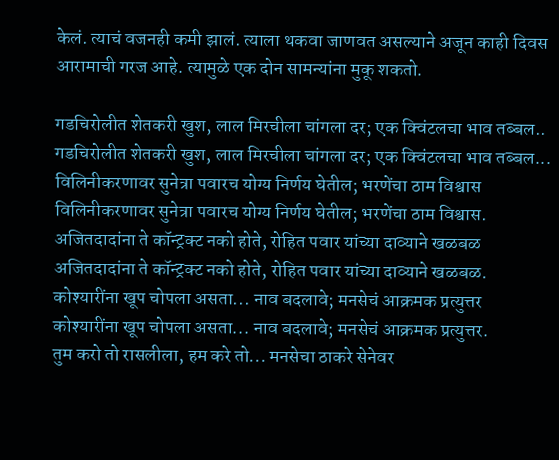केलं. त्याचं वजनही कमी झालं. त्याला थकवा जाणवत असल्याने अजून काही दिवस आरामाची गरज आहे. त्यामुळे एक दोन सामन्यांना मुकू शकतो.

गडचिरोलीत शेतकरी खुश, लाल मिरचीला चांगला दर; एक क्विंटलचा भाव तब्बल..
गडचिरोलीत शेतकरी खुश, लाल मिरचीला चांगला दर; एक क्विंटलचा भाव तब्बल...
विलिनीकरणावर सुनेत्रा पवारच योग्य निर्णय घेतील; भरणेंचा ठाम विश्वास
विलिनीकरणावर सुनेत्रा पवारच योग्य निर्णय घेतील; भरणेंचा ठाम विश्वास.
अजितदादांना ते कॉन्ट्रक्ट नको होते, रोहित पवार यांच्या दाव्याने खळबळ
अजितदादांना ते कॉन्ट्रक्ट नको होते, रोहित पवार यांच्या दाव्याने खळबळ.
कोश्यारींना खूप चोपला असता... नाव बदलावे; मनसेचं आक्रमक प्रत्युत्तर
कोश्यारींना खूप चोपला असता... नाव बदलावे; मनसेचं आक्रमक प्रत्युत्तर.
तुम करो तो रासलीला, हम करे तो... मनसेचा ठाकरे सेनेवर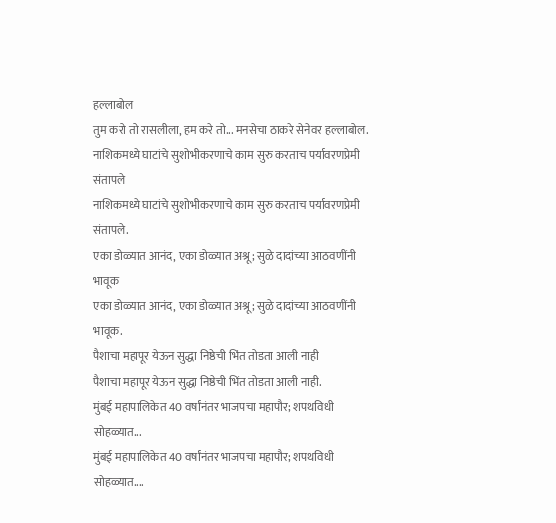हल्लाबोल
तुम करो तो रासलीला, हम करे तो... मनसेचा ठाकरे सेनेवर हल्लाबोल.
नाशिकमध्ये घाटांचे सुशोभीकरणाचे काम सुरु करताच पर्यावरणप्रेमी संतापले
नाशिकमध्ये घाटांचे सुशोभीकरणाचे काम सुरु करताच पर्यावरणप्रेमी संतापले.
एका डोळ्यात आनंद, एका डोळ्यात अश्रू; सुळे दादांच्या आठवणींनी भावूक
एका डोळ्यात आनंद, एका डोळ्यात अश्रू; सुळे दादांच्या आठवणींनी भावूक.
पैशाचा महापूर येऊन सुद्धा निष्ठेची भिंत तोडता आली नाही
पैशाचा महापूर येऊन सुद्धा निष्ठेची भिंत तोडता आली नाही.
मुंबई महापालिकेत 40 वर्षांनंतर भाजपचा महापौर; शपथविधी सोहळ्यात...
मुंबई महापालिकेत 40 वर्षांनंतर भाजपचा महापौर; शपथविधी सोहळ्यात....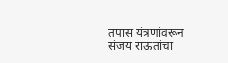तपास यंत्रणांवरून संजय राऊतांचा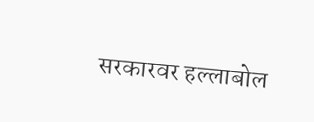सरकारवर हल्लाबोल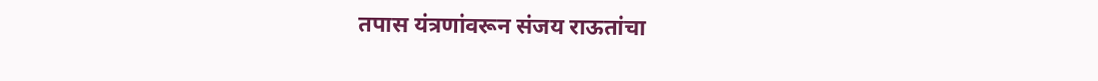तपास यंत्रणांवरून संजय राऊतांचा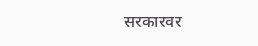सरकारवर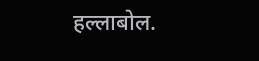हल्लाबोल.